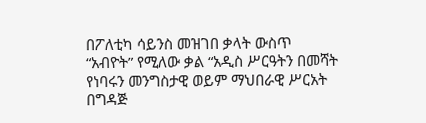በፖለቲካ ሳይንስ መዝገበ ቃላት ውስጥ “አብዮት” የሚለው ቃል “አዲስ ሥርዓትን በመሻት የነባሩን መንግስታዊ ወይም ማህበራዊ ሥርአት በግዳጅ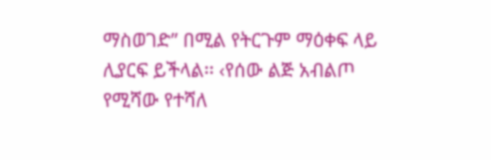ማስወገድ” በሚል የትርጉም ማዕቀፍ ላይ ሊያርፍ ይችላል፡፡ ‹የሰው ልጅ አብልጦ የሚሻው የተሻለ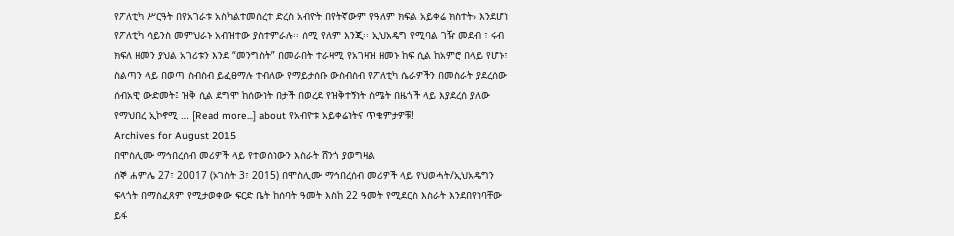የፖለቲካ ሥርዓት በየአገራቱ አስካልተመሰረተ ድረስ አብዮት በየትኛውም የዓለም ክፍል አይቀሬ ክስተት› እንደሆነ የፖለቲካ ሳይንስ መምህራኑ አብዝተው ያስተምራሉ፡፡ ሰሚ የለም እንጂ፡፡ ኢህአዴግ የሚባል ገዥ መደብ ፣ ሩብ ክፍለ ዘመን ያህል አገሪቱን እንደ “መንግስት” በመራበት ተራዛሚ የአገዛዝ ዘመኑ ከፍ ሲል ከአምሮ በላይ የሆኑ፣ ስልጣን ላይ በወጣ ስብስብ ይፈፀማሉ ተብለው የማይታሰቡ ውስብስብ የፖለቲካ ሴራዎችን በመስራት ያደረሰው ሰብአዊ ውድመት፤ ዝቅ ሲል ደግሞ ከሰውነት በታች በወረደ የዝቅተኝነት ስሜት በዜጎች ላይ እያደረሰ ያለው የማህበረ ኢኮኖሚ … [Read more...] about የአብዮቱ አይቀሬነትና ጥቁምታዎቹ!
Archives for August 2015
በሞስሊሙ ማኅበረሰብ መሪዎች ላይ የተወሰነውን እስራት ሸንጎ ያወግዛል
ሰኞ ሐምሌ 27፣ 20017 (ኦገስት 3፣ 2015) በሞስሊሙ ማኅበረሰብ መሪዎች ላይ የህወሓት/ኢህአዴግን ፍላጎት በማስፈጸም የሚታወቀው ፍርድ ቤት ከሰባት ዓመት እስከ 22 ዓመት የሚደርስ እስራት እንደበየነባቸው ይፋ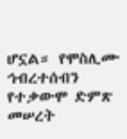ሆኗል። የሞስሊሙ ኅብረተሰብን የተቃውሞ ድምጽ መሠረት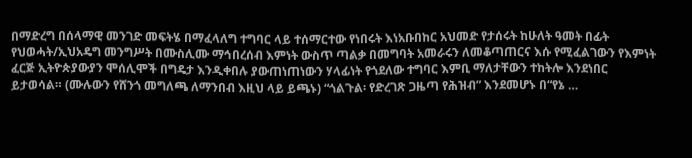በማድረግ በሰላማዊ መንገድ መፍትሄ በማፈላለግ ተግባር ላይ ተሰማርተው የነበሩት እነአቡበከር አህመድ የታሰሩት ከሁለት ዓመት በፊት የህወሓት/ኢህአዴግ መንግሥት በሙስሊሙ ማኅበረሰብ እምነት ውስጥ ጣልቃ በመግባት አመራሩን ለመቆጣጠርና እሱ የሚፈልገውን የእምነት ፈርጅ ኢትዮጵያውያን ሞሰሊሞች በግዴታ እንዲቀበሉ ያውጠነጠነውን ሃላፊነት የጎደለው ተግባር እምቢ ማለታቸውን ተከትሎ እንደነበር ይታወሳል። (ሙሉውን የሸንጎ መግለጫ ለማንበብ እዚህ ላይ ይጫኑ) “ጎልጉል፡ የድረገጽ ጋዜጣ የሕዝብ” እንደመሆኑ በ“የኔ …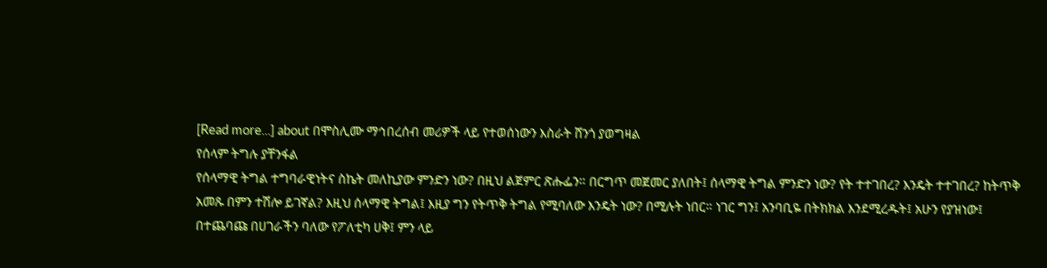[Read more...] about በሞስሊሙ ማኅበረሰብ መሪዎች ላይ የተወሰነውን እስራት ሸንጎ ያወግዛል
የሰላም ትግሉ ያቸንፋል
የሰላማዊ ትግል ተግባራዊነትና ስኬት መለኪያው ምንድን ነው? በዚህ ልጀምር ጽሑፌን። በርግጥ መጀመር ያለበት፤ ሰላማዊ ትግል ምንድን ነው? የት ተተገበረ? እንዴት ተተገበረ? ከትጥቅ አመጹ በምን ተሽሎ ይገኛል? እዚህ ሰላማዊ ትግል፤ እዚያ ግን የትጥቅ ትግል የሚባለው እንዴት ነው? በሚሉት ነበር። ነገር ግን፤ አንባቢዬ በትክክል እንደሚረዱት፤ አሁን የያዝነው፤ በተጨባጩ በሀገራችን ባለው የፖለቲካ ሀቅ፤ ምን ላይ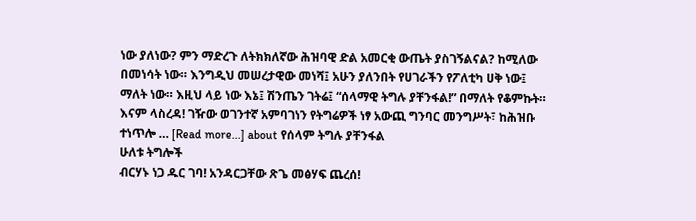ነው ያለነው? ምን ማድረጉ ለትክክለኛው ሕዝባዊ ድል አመርቂ ውጤት ያስገኝልናል? ከሚለው በመነሳት ነው። እንግዲህ መሠረታዊው መነሻ፤ አሁን ያለንበት የሀገራችን የፖለቲካ ሀቅ ነው፤ ማለት ነው። እዚህ ላይ ነው እኔ፤ ሽንጤን ገትሬ፤ “ሰላማዊ ትግሉ ያቸንፋል!” በማለት የቆምኩት። እናም ላስረዳ! ገዥው ወገንተኛ አምባገነን የትግሬዎች ነፃ አውጪ ግንባር መንግሥት፣ ከሕዝቡ ተነጥሎ … [Read more...] about የሰላም ትግሉ ያቸንፋል
ሁለቱ ትግሎች
ብርሃኑ ነጋ ዱር ገባ! አንዳርጋቸው ጽጌ መፅሃፍ ጨረሰ!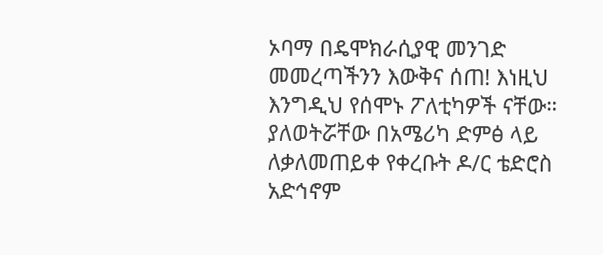ኦባማ በዴሞክራሲያዊ መንገድ መመረጣችንን እውቅና ሰጠ! እነዚህ እንግዲህ የሰሞኑ ፖለቲካዎች ናቸው። ያለወትሯቸው በአሜሪካ ድምፅ ላይ ለቃለመጠይቀ የቀረቡት ዶ/ር ቴድሮስ አድኅኖም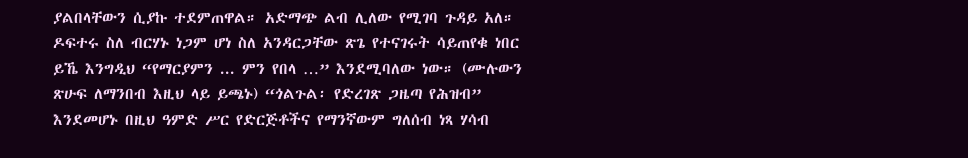ያልበላቸውን ሲያኩ ተደምጠዋል። አድማጭ ልብ ሊለው የሚገባ ጉዳይ አለ። ዶፍተሩ ስለ ብርሃኑ ነጋም ሆነ ስለ አንዳርጋቸው ጽጌ የተናገሩት ሳይጠየቁ ነበር ይኼ እንግዲህ “የማርያምን ... ምን የበላ …” እንደሚባለው ነው። (ሙሉውን ጽሁፍ ለማንበብ እዚህ ላይ ይጫኑ) “ጎልጉል፡ የድረገጽ ጋዜጣ የሕዝብ” እንደመሆኑ በዚህ ዓምድ ሥር የድርጅቶችና የማንኛውም ግለሰብ ነጻ ሃሳብ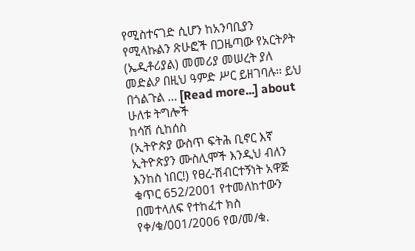የሚስተናገድ ሲሆን ከአንባቢያን የሚላኩልን ጽሁፎች በጋዜጣው የአርትዖት (ኤዲቶሪያል) መመሪያ መሠረት ያለ መድልዖ በዚህ ዓምድ ሥር ይዘገባሉ፡፡ ይህ በጎልጉል … [Read more...] about ሁለቱ ትግሎች
ከሳሽ ሲከሰስ
(ኢትዮጵያ ውስጥ ፍትሕ ቢኖር እኛ ኢትዮጵያን ሙስሊሞች እንዲህ ብለን እንከስ ነበር!) የፀረ-ሽብርተኝነት አዋጅ ቁጥር 652/2001 የተመለከተውን በመተላለፍ የተከፈተ ክስ የቀ/ቁ/001/2006 የወ/መ/ቁ.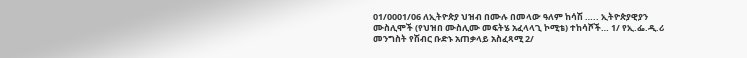01/0001/06 ለኢትዮጵያ ህዝብ በሙሉ በመላው ዓለም ከሳሽ ….. ኢትዮጵያዊያን ሙስሊሞች (የህዝበ ሙስሊሙ መፍትሄ አፈላላጊ ኮሚቴ) ተከሳሾች… 1/ የኢ.ፌ.ዲ.ሪ መንግስት የሽብር ቡድኑ አጠቃላይ አስፈጻሚ 2/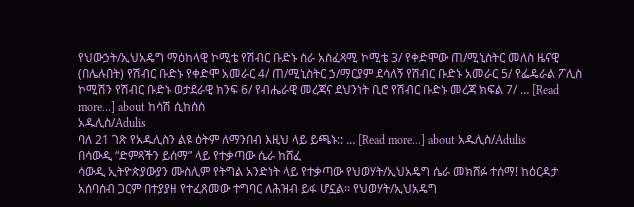የህውኃት/ኢህአዴግ ማዕከላዊ ኮሚቴ የሽብር ቡድኑ ስራ አስፈጻሚ ኮሚቴ 3/ የቀድሞው ጠ/ሚኒስትር መለስ ዜናዊ (በሌሉበት) የሽብር ቡድኑ የቀድሞ አመራር 4/ ጠ/ሚኒስትር ኃ/ማርያም ደሳለኝ የሽብር ቡድኑ አመራር 5/ የፌዴራል ፖሊስ ኮሚሽን የሽብር ቡድኑ ወታደራዊ ክንፍ 6/ የብሔራዊ መረጃና ደህንነት ቢሮ የሽብር ቡድኑ መረጃ ክፍል 7/ … [Read more...] about ከሳሽ ሲከሰስ
አዱሊስ/Adulis
ባለ 21 ገጽ የአዱሊስን ልዩ ዕትም ለማንበብ እዚህ ላይ ይጫኑ:: … [Read more...] about አዱሊስ/Adulis
በሳውዲ “ድምጻችን ይሰማ” ላይ የተቃጣው ሴራ ከሸፈ
ሳውዲ ኢትዮጵያውያን ሙስሊም የትግል አንድነት ላይ የተቃጣው የህወሃት/ኢህአዴግ ሴራ መክሸፉ ተሰማ! ከዕርዳታ አሰባሰብ ጋርም በተያያዘ የተፈጸመው ተግባር ለሕዝብ ይፋ ሆኗል፡፡ የህወሃት/ኢህአዴግ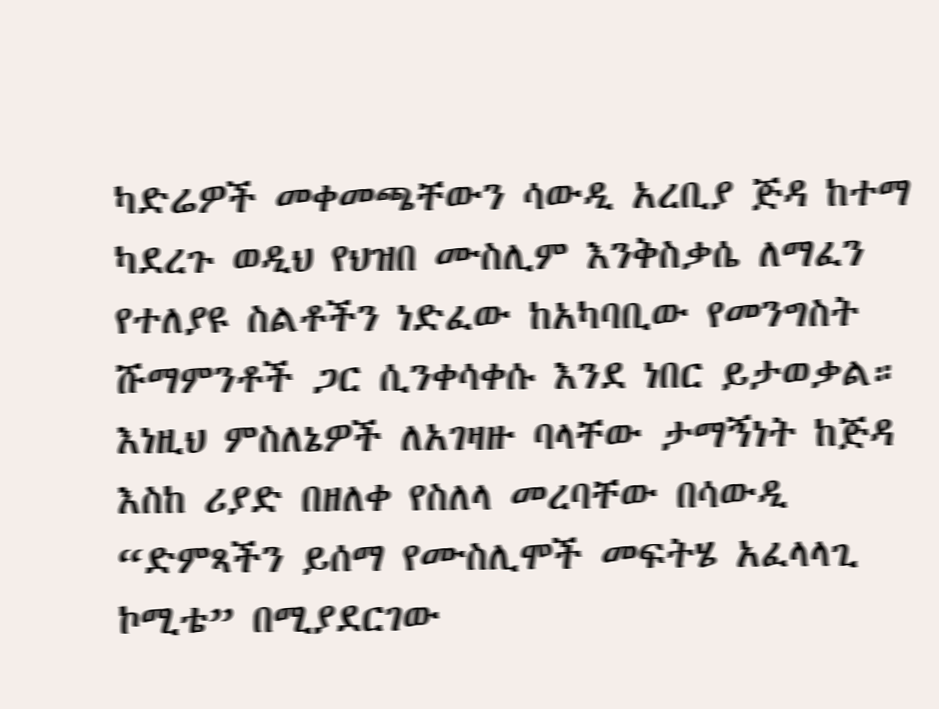ካድሬዎች መቀመጫቸውን ሳውዲ አረቢያ ጅዳ ከተማ ካደረጉ ወዲህ የህዝበ ሙስሊም እንቅስቃሴ ለማፈን የተለያዩ ስልቶችን ነድፈው ከአካባቢው የመንግስት ሹማምንቶች ጋር ሲንቀሳቀሱ እንደ ነበር ይታወቃል። እነዚህ ምስለኔዎች ለአገዛዙ ባላቸው ታማኝነት ከጅዳ እስከ ሪያድ በዘለቀ የስለላ መረባቸው በሳውዲ “ድምጻችን ይሰማ የሙስሊሞች መፍትሄ አፈላላጊ ኮሚቴ” በሚያደርገው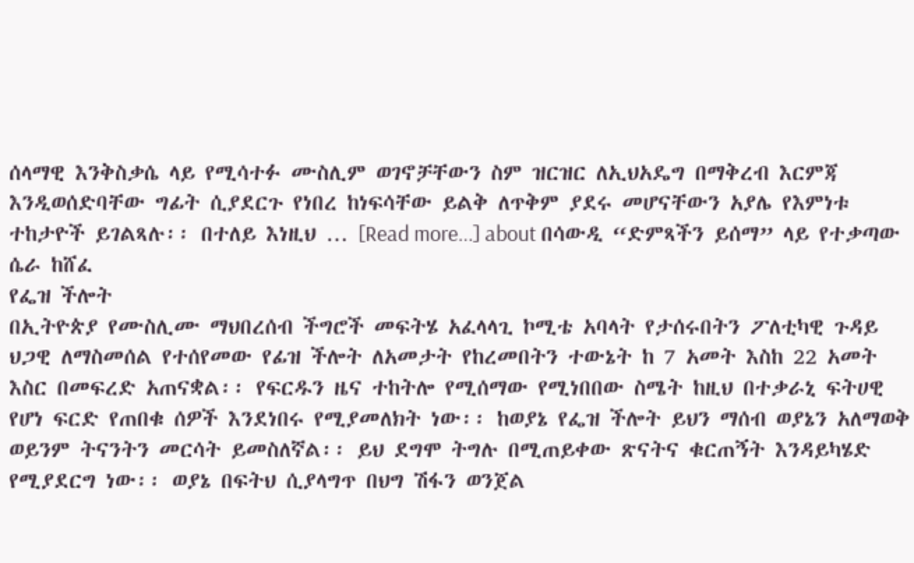ሰላማዊ እንቅስቃሴ ላይ የሚሳተፉ ሙስሊም ወገኖቻቸውን ስም ዝርዝር ለኢህአዴግ በማቅረብ እርምጃ እንዲወሰድባቸው ግፊት ሲያደርጉ የነበረ ከነፍሳቸው ይልቅ ለጥቅም ያደሩ መሆናቸውን አያሌ የእምነቱ ተከታዮች ይገልጻሉ፡፡ በተለይ እነዚህ … [Read more...] about በሳውዲ “ድምጻችን ይሰማ” ላይ የተቃጣው ሴራ ከሸፈ
የፌዝ ችሎት
በኢትዮጵያ የሙስሊሙ ማህበረሰብ ችግሮች መፍትሄ አፈላላጊ ኮሚቴ አባላት የታሰሩበትን ፖለቲካዊ ጉዳይ ህጋዊ ለማስመሰል የተሰየመው የፊዝ ችሎት ለአመታት የከረመበትን ተውኔት ከ 7 አመት እስከ 22 አመት እስር በመፍረድ አጠናቋል፡፡ የፍርዱን ዜና ተከትሎ የሚሰማው የሚነበበው ስሜት ከዚህ በተቃራኒ ፍትሀዊ የሆነ ፍርድ የጠበቁ ሰዎች እንደነበሩ የሚያመለክት ነው፡፡ ከወያኔ የፌዝ ችሎት ይህን ማሰብ ወያኔን አለማወቅ ወይንም ትናንትን መርሳት ይመስለኛል፡፡ ይህ ደግሞ ትግሉ በሚጠይቀው ጽናትና ቁርጠኝት እንዳይካሄድ የሚያደርግ ነው፡፡ ወያኔ በፍትህ ሲያላግጥ በህግ ሽፋን ወንጀል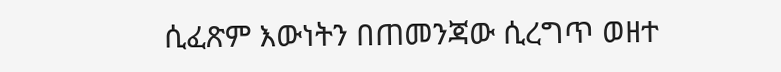ሲፈጽም እውነትን በጠመንጃው ሲረግጥ ወዘተ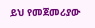ይህ የመጀመሪያው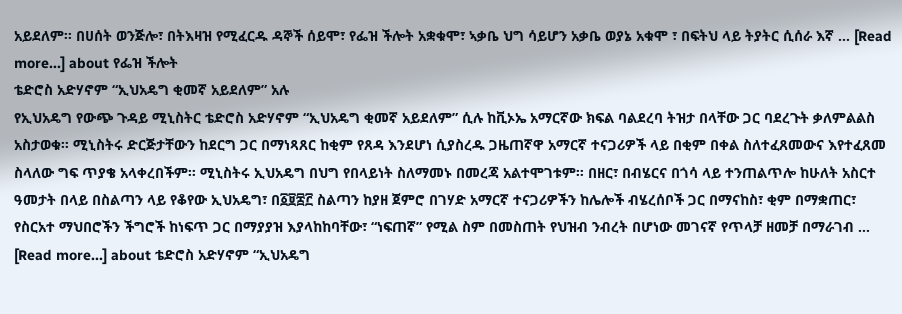አይደለም፡፡ በሀሰት ወንጅሎ፣ በትእዛዝ የሚፈርዱ ዳኞች ሰይሞ፣ የፌዝ ችሎት አቋቁሞ፣ ኣቃቤ ህግ ሳይሆን አቃቤ ወያኔ አቁሞ ፣ በፍትህ ላይ ትያትር ሲሰራ እኛ … [Read more...] about የፌዝ ችሎት
ቴድሮስ አድሃኖም “ኢህአዴግ ቂመኛ አይደለም” አሉ
የኢህአዴግ የውጭ ጉዳይ ሚኒስትር ቴድሮስ አድሃኖም “ኢህአዴግ ቂመኛ አይደለም” ሲሉ ከቪኦኤ አማርኛው ክፍል ባልደረባ ትዝታ በላቸው ጋር ባደረጉት ቃለምልልስ አስታወቁ። ሚኒስትሩ ድርጅታቸውን ከደርግ ጋር በማነጻጸር ከቂም የጸዳ እንደሆነ ሲያስረዱ ጋዜጠኛዋ አማርኛ ተናጋሪዎች ላይ በቂም በቀል ስለተፈጸመውና እየተፈጸመ ስላለው ግፍ ጥያቄ አላቀረበችም። ሚኒስትሩ ኢህአዴግ በህግ የበላይነት ስለማመኑ በመረጃ አልተሞገቱም። በዘር፣ በብሄርና በጎሳ ላይ ተንጠልጥሎ ከሁለት አስርተ ዓመታት በላይ በስልጣን ላይ የቆየው ኢህአዴግ፣ በ፩፱፰፫ ስልጣን ከያዘ ጀምሮ በገሃድ አማርኛ ተናጋሪዎችን ከሌሎች ብሄረሰቦች ጋር በማናከስ፣ ቂም በማቋጠር፣ የስርአተ ማህበሮችን ችግሮች ከነፍጥ ጋር በማያያዝ እያላከከባቸው፣ “ነፍጠኛ” የሚል ስም በመስጠት የህዝብ ንብረት በሆነው መገናኛ የጥላቻ ዘመቻ በማራገብ … [Read more...] about ቴድሮስ አድሃኖም “ኢህአዴግ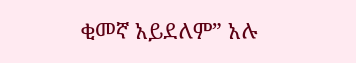ቂመኛ አይደለም” አሉ